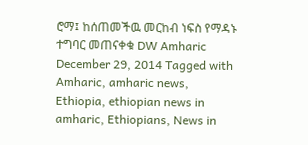ሮማ፤ ከሰጠመችዉ መርከብ ነፍስ የማዳኑ ተግባር መጠናቀቁ DW Amharic December 29, 2014 Tagged with Amharic, amharic news, Ethiopia, ethiopian news in amharic, Ethiopians, News in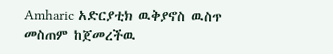Amharic አድርያቲክ ዉቅያኖስ ዉስጥ መስጠም ከጀመረችዉ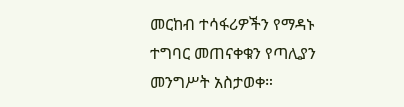መርከብ ተሳፋሪዎችን የማዳኑ ተግባር መጠናቀቁን የጣሊያን መንግሥት አስታወቀ።